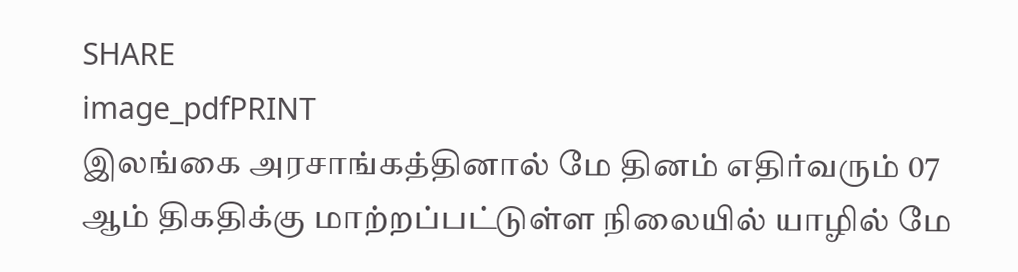SHARE
image_pdfPRINT
இலங்கை அரசாங்கத்தினால் மே தினம் எதிர்வரும் 07 ஆம் திகதிக்கு மாற்றப்பட்டுள்ள நிலையில் யாழில் மே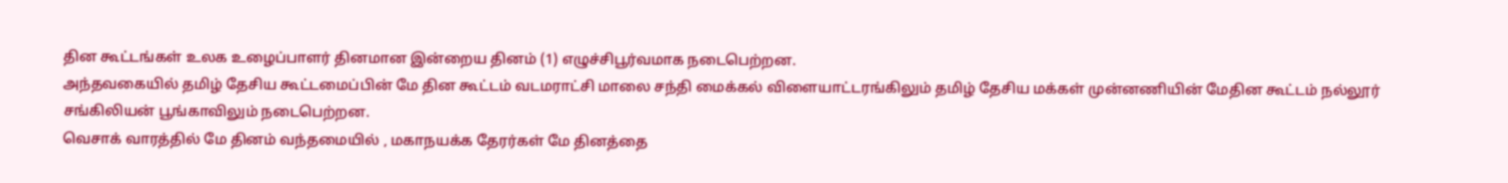தின கூட்டங்கள் உலக உழைப்பாளர் தினமான இன்றைய தினம் (1) எழுச்சிபூர்வமாக நடைபெற்றன.
அந்தவகையில் தமிழ் தேசிய கூட்டமைப்பின் மே தின கூட்டம் வடமராட்சி மாலை சந்தி மைக்கல் விளையாட்டரங்கிலும் தமிழ் தேசிய மக்கள் முன்னணியின் மேதின கூட்டம் நல்லூர் சங்கிலியன் பூங்காவிலும் நடைபெற்றன.
வெசாக் வாரத்தில் மே தினம் வந்தமையில் , மகாநயக்க தேரர்கள் மே தினத்தை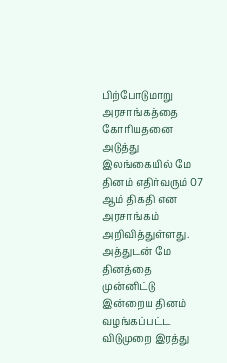பிற்போடுமாறு அரசாங்கத்தை கோரியதனை அடுத்து இலங்கையில் மே தினம் எதிர்வரும் 07 ஆம் திகதி என அரசாங்கம் அறிவித்துள்ளது.
அத்துடன் மே தினத்தை முன்னிட்டு இன்றைய தினம் வழங்கப்பட்ட விடுமுறை இரத்து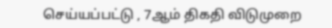செய்யப்பட்டு , 7ஆம் திகதி விடுமுறை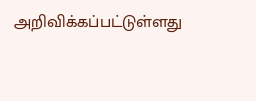அறிவிக்கப்பட்டுள்ளது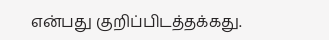என்பது குறிப்பிடத்தக்கது.